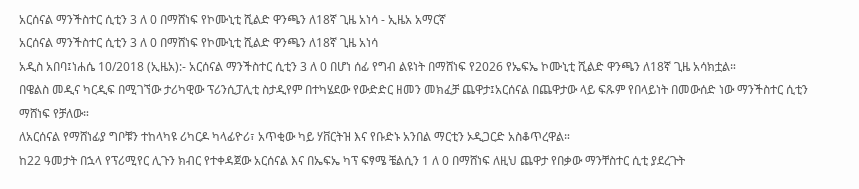አርሰናል ማንችስተር ሲቲን 3 ለ 0 በማሸነፍ የኮሙኒቲ ሺልድ ዋንጫን ለ18ኛ ጊዜ አነሳ - ኢዜአ አማርኛ
አርሰናል ማንችስተር ሲቲን 3 ለ 0 በማሸነፍ የኮሙኒቲ ሺልድ ዋንጫን ለ18ኛ ጊዜ አነሳ
አዲስ አበባ፤ነሐሴ 10/2018 (ኢዜአ):- አርሰናል ማንችስተር ሲቲን 3 ለ 0 በሆነ ሰፊ የግብ ልዩነት በማሸነፍ የ2026 የኤፍኤ ኮሙኒቲ ሺልድ ዋንጫን ለ18ኛ ጊዜ አሳክቷል።
በዌልስ መዲና ካርዲፍ በሚገኘው ታሪካዊው ፕሪንሲፓሊቲ ስታዲየም በተካሄደው የውድድር ዘመን መክፈቻ ጨዋታ፤አርሰናል በጨዋታው ላይ ፍጹም የበላይነት በመውሰድ ነው ማንችስተር ሲቲን ማሸነፍ የቻለው።
ለአርሰናል የማሸነፊያ ግቦቹን ተከላካዩ ሪካርዶ ካላፊዮሪ፣ አጥቂው ካይ ሃቨርትዝ እና የቡድኑ አንበል ማርቲን ኦዲጋርድ አስቆጥረዋል።
ከ22 ዓመታት በኋላ የፕሪሚየር ሊጉን ክብር የተቀዳጀው አርሰናል እና በኤፍኤ ካፕ ፍፃሜ ቼልሲን 1 ለ 0 በማሸነፍ ለዚህ ጨዋታ የበቃው ማንቸስተር ሲቲ ያደረጉት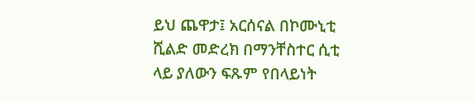ይህ ጨዋታ፤ አርሰናል በኮሙኒቲ ሺልድ መድረክ በማንቸስተር ሲቲ ላይ ያለውን ፍጹም የበላይነት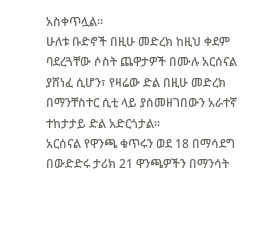አስቀጥሏል።
ሁለቱ ቡድኖች በዚሁ መድረክ ከዚህ ቀደም ባደረጓቸው ሶስት ጨዋታዎች በሙሉ አርሰናል ያሸነፈ ሲሆን፣ የዛሬው ድል በዚሁ መድረክ በማንቸስተር ሲቲ ላይ ያስመዘገበውን አራተኛ ተከታታይ ድል አድርጎታል።
አርሰናል የዋንጫ ቁጥሩን ወደ 18 በማሳደግ በውድድሩ ታሪክ 21 ዋንጫዎችን በማንሳት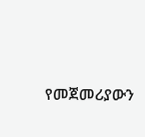የመጀመሪያውን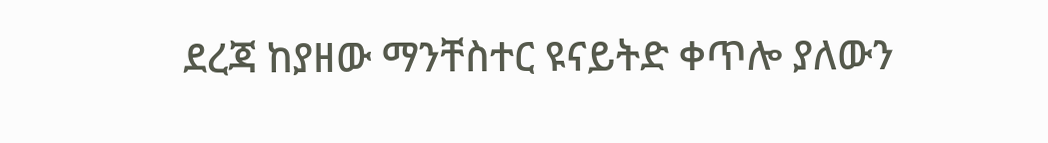ደረጃ ከያዘው ማንቸስተር ዩናይትድ ቀጥሎ ያለውን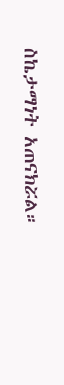ስኬታማነት አጠናክሯል።